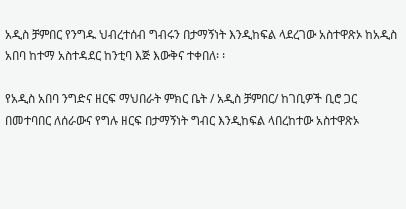አዲስ ቻምበር የንግዱ ህብረተሰብ ግብሩን በታማኝነት እንዲከፍል ላደረገው አስተዋጽኦ ከአዲስ አበባ ከተማ አስተዳደር ከንቲባ እጅ እውቅና ተቀበለ፡ ፡

የአዲስ አበባ ንግድና ዘርፍ ማህበራት ምክር ቤት / አዲስ ቻምበር/ ከገቢዎች ቢሮ ጋር በመተባበር ለሰራውና የግሉ ዘርፍ በታማኝነት ግብር እንዲከፍል ላበረከተው አስተዋጽኦ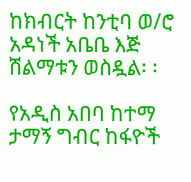ከክብርት ከንቲባ ወ/ሮ አዳነች አቤቤ እጅ ሽልማቱን ወስዷል፡ ፡

የአዲስ አበባ ከተማ ታማኝ ግብር ከፋዮች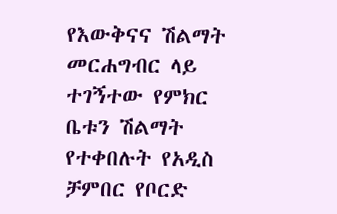የእውቅናና ሽልማት መርሐግብር ላይ ተገኝተው የምክር ቤቱን ሽልማት የተቀበሉት የአዲስ ቻምበር የቦርድ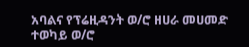አባልና የፕሬዚዳንት ወ/ሮ ዘሀራ መሀመድ ተወካይ ወ/ሮ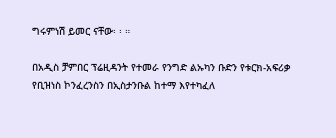ግሩምነሽ ይመር ናቸው፡ ፡ ።

በአዲስ ቻምበር ፕሬዚዳንት የተመራ የንግድ ልኡካን ቡድን የቱርክ-አፍሪቃ የቢዝነስ ኮንፈረንስን በኢስታንቡል ከተማ እየተካፈለ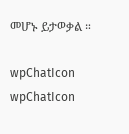መሆኑ ይታወቃል ።

wpChatIcon
wpChatIcon